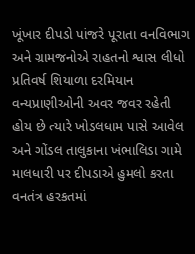ખૂંખાર દીપડો પાંજરે પૂરાતા વનવિભાગ અને ગ્રામજનોએ રાહતનો શ્વાસ લીધો
પ્રતિવર્ષ શિયાળા દરમિયાન વન્યપ્રાણીઓની અવર જવર રહેતી હોય છે ત્યારે ખોડલધામ પાસે આવેલ અને ગોંડલ તાલુકાના ખંભાલિડા ગામે માલધારી પર દીપડાએ હુમલો કરતા વનતંત્ર હરકતમાં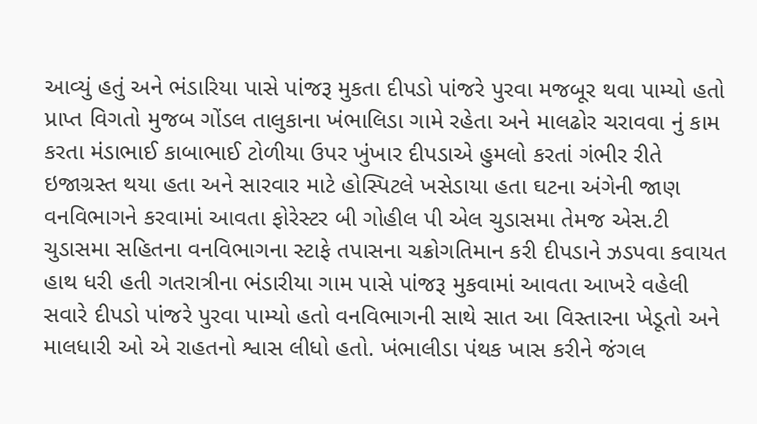આવ્યું હતું અને ભંડારિયા પાસે પાંજરૂ મુકતા દીપડો પાંજરે પુરવા મજબૂર થવા પામ્યો હતો
પ્રાપ્ત વિગતો મુજબ ગોંડલ તાલુકાના ખંભાલિડા ગામે રહેતા અને માલઢોર ચરાવવા નું કામ કરતા મંડાભાઈ કાબાભાઈ ટોળીયા ઉપર ખુંખાર દીપડાએ હુમલો કરતાં ગંભીર રીતે ઇજાગ્રસ્ત થયા હતા અને સારવાર માટે હોસ્પિટલે ખસેડાયા હતા ઘટના અંગેની જાણ વનવિભાગને કરવામાં આવતા ફોરેસ્ટર બી ગોહીલ પી એલ ચુડાસમા તેમજ એસ.ટી ચુડાસમા સહિતના વનવિભાગના સ્ટાફે તપાસના ચક્રોગતિમાન કરી દીપડાને ઝડપવા કવાયત હાથ ધરી હતી ગતરાત્રીના ભંડારીયા ગામ પાસે પાંજરૂ મુકવામાં આવતા આખરે વહેલી સવારે દીપડો પાંજરે પુરવા પામ્યો હતો વનવિભાગની સાથે સાત આ વિસ્તારના ખેડૂતો અને માલધારી ઓ એ રાહતનો શ્વાસ લીધો હતો. ખંભાલીડા પંથક ખાસ કરીને જંગલ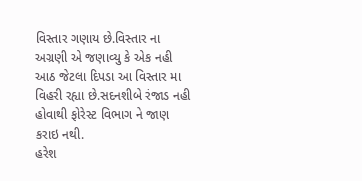વિસ્તાર ગણાય છે.વિસ્તાર ના અગ્રણી એ જણાવ્યુ કે એક નહી આઠ જેટલા દિપડા આ વિસ્તાર મા વિહરી રહ્યા છે.સદનશીબે રંજાડ નહી હોવાથી ફોરેસ્ટ વિભાગ ને જાણ કરાઇ નથી.
હરેશ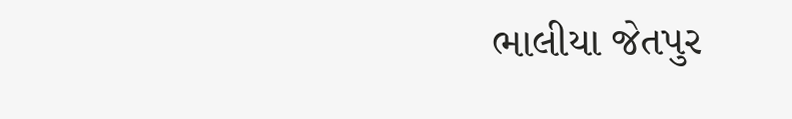ભાલીયા જેતપુર